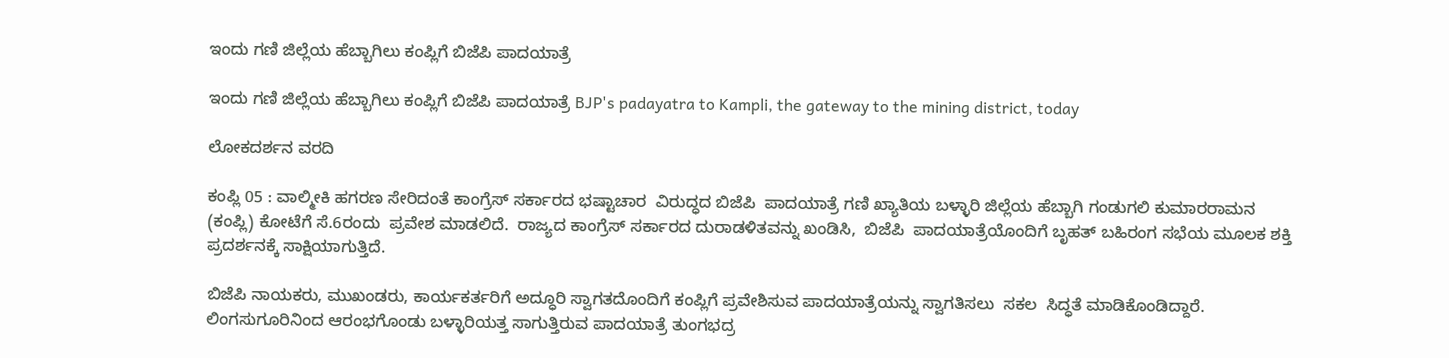ಇಂದು ಗಣಿ ಜಿಲ್ಲೆಯ ಹೆಬ್ಬಾಗಿಲು ಕಂಪ್ಲಿಗೆ ಬಿಜೆಪಿ ಪಾದಯಾತ್ರೆ

ಇಂದು ಗಣಿ ಜಿಲ್ಲೆಯ ಹೆಬ್ಬಾಗಿಲು ಕಂಪ್ಲಿಗೆ ಬಿಜೆಪಿ ಪಾದಯಾತ್ರೆ BJP's padayatra to Kampli, the gateway to the mining district, today

ಲೋಕದರ್ಶನ ವರದಿ

ಕಂಪ್ಲಿ 05 : ವಾಲ್ಮೀಕಿ ಹಗರಣ ಸೇರಿದಂತೆ ಕಾಂಗ್ರೆಸ್ ಸರ್ಕಾರದ ಭಷ್ಟಾಚಾರ  ವಿರುದ್ಧದ ಬಿಜೆಪಿ  ಪಾದಯಾತ್ರೆ ಗಣಿ ಖ್ಯಾತಿಯ ಬಳ್ಳಾರಿ ಜಿಲ್ಲೆಯ ಹೆಬ್ಬಾಗಿ ಗಂಡುಗಲಿ ಕುಮಾರರಾಮನ (ಕಂಪ್ಲಿ) ಕೋಟೆಗೆ ಸೆ.6ರಂದು  ಪ್ರವೇಶ ಮಾಡಲಿದೆ.  ರಾಜ್ಯದ ಕಾಂಗ್ರೆಸ್ ಸರ್ಕಾರದ ದುರಾಡಳಿತವನ್ನು ಖಂಡಿಸಿ,  ಬಿಜೆಪಿ  ಪಾದಯಾತ್ರೆಯೊಂದಿಗೆ ಬೃಹತ್ ಬಹಿರಂಗ ಸಭೆಯ ಮೂಲಕ ಶಕ್ತಿ ಪ್ರದರ್ಶನಕ್ಕೆ ಸಾಕ್ಷಿಯಾಗುತ್ತಿದೆ.

ಬಿಜೆಪಿ ನಾಯಕರು, ಮುಖಂಡರು, ಕಾರ್ಯಕರ್ತರಿಗೆ ಅದ್ಧೂರಿ ಸ್ವಾಗತದೊಂದಿಗೆ ಕಂಪ್ಲಿಗೆ ಪ್ರವೇಶಿಸುವ ಪಾದಯಾತ್ರೆಯನ್ನು ಸ್ವಾಗತಿಸಲು  ಸಕಲ  ಸಿದ್ಧತೆ ಮಾಡಿಕೊಂಡಿದ್ದಾರೆ. ಲಿಂಗಸುಗೂರಿನಿಂದ ಆರಂಭಗೊಂಡು ಬಳ್ಳಾರಿಯತ್ತ ಸಾಗುತ್ತಿರುವ ಪಾದಯಾತ್ರೆ ತುಂಗಭದ್ರ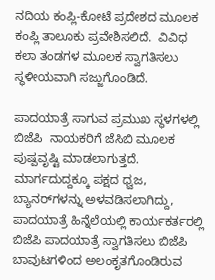ನದಿಯ ಕಂಪ್ಲಿ-ಕೋಟೆ ಪ್ರದೇಶದ ಮೂಲಕ ಕಂಪ್ಲಿ ತಾಲೂಕು ಪ್ರವೇಶಿಸಲಿದೆ.  ವಿವಿಧ ಕಲಾ ತಂಡಗಳ ಮೂಲಕ ಸ್ವಾಗತಿಸಲು ಸ್ಥಳೀಯವಾಗಿ ಸಜ್ಜುಗೊಂಡಿದೆ.

ಪಾದಯಾತ್ರೆ ಸಾಗುವ ಪ್ರಮುಖ ಸ್ಥಳಗಳಲ್ಲಿ  ಬಿಜೆಪಿ  ನಾಯಕರಿಗೆ ಜೆಸಿಬಿ ಮೂಲಕ ಪುಷ್ಪವೃಷ್ಟಿ ಮಾಡಲಾಗುತ್ತದೆ. ಮಾರ್ಗದುದ್ದಕ್ಕೂ ಪಕ್ಷದ ಧ್ವಜ, ಬ್ಯಾನರ್‌ಗಳನ್ನು ಅಳವಡಿಸಲಾಗಿದ್ದು, ಪಾದಯಾತ್ರೆ ಹಿನ್ನೆಲೆಯಲ್ಲಿ ಕಾರ್ಯಕರ್ತರಲ್ಲಿ ಬಿಜೆಪಿ ಪಾದಯಾತ್ರೆ ಸ್ವಾಗತಿಸಲು ಬಿಜೆಪಿ ಬಾವುಟಗಳಿಂದ ಅಲಂಕೃತಗೊಂಡಿರುವ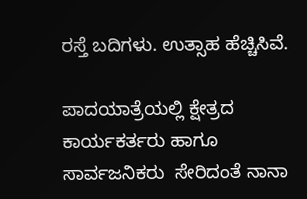ರಸ್ತೆ ಬದಿಗಳು. ಉತ್ಸಾಹ ಹೆಚ್ಚಿಸಿವೆ.

ಪಾದಯಾತ್ರೆಯಲ್ಲಿ ಕ್ಷೇತ್ರದ ಕಾರ್ಯಕರ್ತರು ಹಾಗೂ ಸಾರ್ವಜನಿಕರು  ಸೇರಿದಂತೆ ನಾನಾ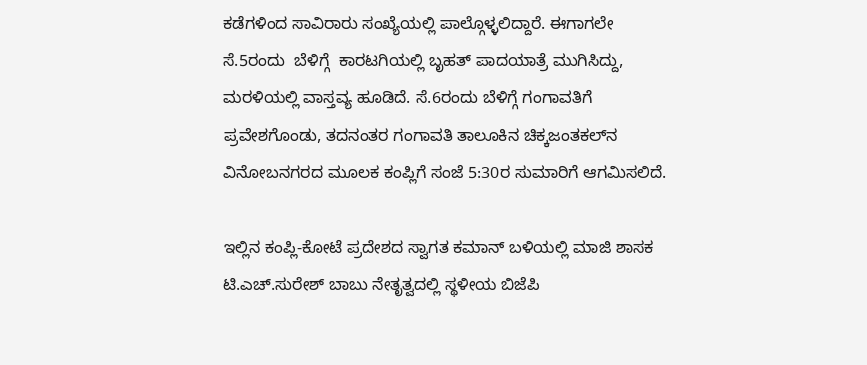ಕಡೆಗಳಿಂದ ಸಾವಿರಾರು ಸಂಖ್ಯೆಯಲ್ಲಿ ಪಾಲ್ಗೊಳ್ಳಲಿದ್ದಾರೆ. ಈಗಾಗಲೇ ಸೆ.5ರಂದು  ಬೆಳಿಗ್ಗೆ  ಕಾರಟಗಿಯಲ್ಲಿ ಬೃಹತ್ ಪಾದಯಾತ್ರೆ ಮುಗಿಸಿದ್ದು, ಮರಳಿಯಲ್ಲಿ ವಾಸ್ತವ್ಯ ಹೂಡಿದೆ. ಸೆ.6ರಂದು ಬೆಳಿಗ್ಗೆ ಗಂಗಾವತಿಗೆ ಪ್ರವೇಶಗೊಂಡು, ತದನಂತರ ಗಂಗಾವತಿ ತಾಲೂಕಿನ ಚಿಕ್ಕಜಂತಕಲ್‌ನ ವಿನೋಬನಗರದ ಮೂಲಕ ಕಂಪ್ಲಿಗೆ ಸಂಜೆ 5:30ರ ಸುಮಾರಿಗೆ ಆಗಮಿಸಲಿದೆ.

ಇಲ್ಲಿನ ಕಂಪ್ಲಿ-ಕೋಟೆ ಪ್ರದೇಶದ ಸ್ವಾಗತ ಕಮಾನ್ ಬಳಿಯಲ್ಲಿ ಮಾಜಿ ಶಾಸಕ ಟಿ.ಎಚ್‌.ಸುರೇಶ್ ಬಾಬು ನೇತೃತ್ವದಲ್ಲಿ ಸ್ಥಳೀಯ ಬಿಜೆಪಿ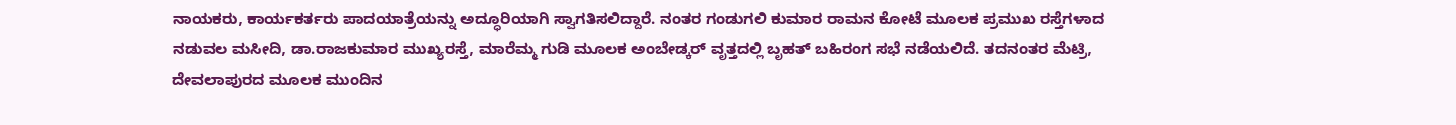ನಾಯಕರು, ಕಾರ್ಯಕರ್ತರು ಪಾದಯಾತ್ರೆಯನ್ನು ಅದ್ಧೂರಿಯಾಗಿ ಸ್ವಾಗತಿಸಲಿದ್ದಾರೆ. ನಂತರ ಗಂಡುಗಲಿ ಕುಮಾರ ರಾಮನ ಕೋಟೆ ಮೂಲಕ ಪ್ರಮುಖ ರಸ್ತೆಗಳಾದ ನಡುವಲ ಮಸೀದಿ, ಡಾ.ರಾಜಕುಮಾರ ಮುಖ್ಯರಸ್ತೆ, ಮಾರೆಮ್ಮ ಗುಡಿ ಮೂಲಕ ಅಂಬೇಡ್ಕರ್ ವೃತ್ತದಲ್ಲಿ ಬೃಹತ್ ಬಹಿರಂಗ ಸಭೆ ನಡೆಯಲಿದೆ. ತದನಂತರ ಮೆಟ್ರಿ, ದೇವಲಾಪುರದ ಮೂಲಕ ಮುಂದಿನ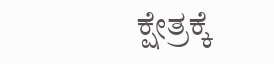ಕ್ಷೇತ್ರಕ್ಕೆ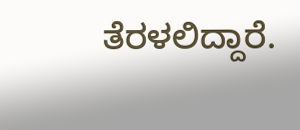ತೆರಳಲಿದ್ದಾರೆ.